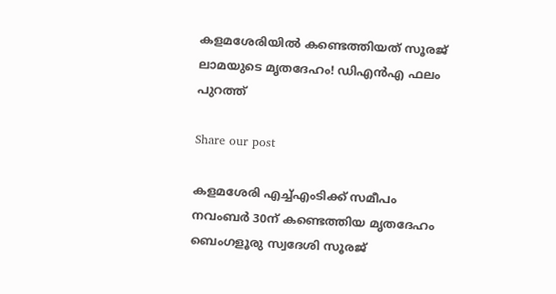കളമശേരിയില്‍ കണ്ടെത്തിയത് സൂരജ് ലാമയുടെ മൃതദേഹം! ഡിഎന്‍എ ഫലം പുറത്ത്

Share our post

കളമശേരി എച്ച്എംടിക്ക് സമീപം നവംബര്‍ 30ന് കണ്ടെത്തിയ മൃതദേഹം ബെംഗളൂരു സ്വദേശി സൂരജ്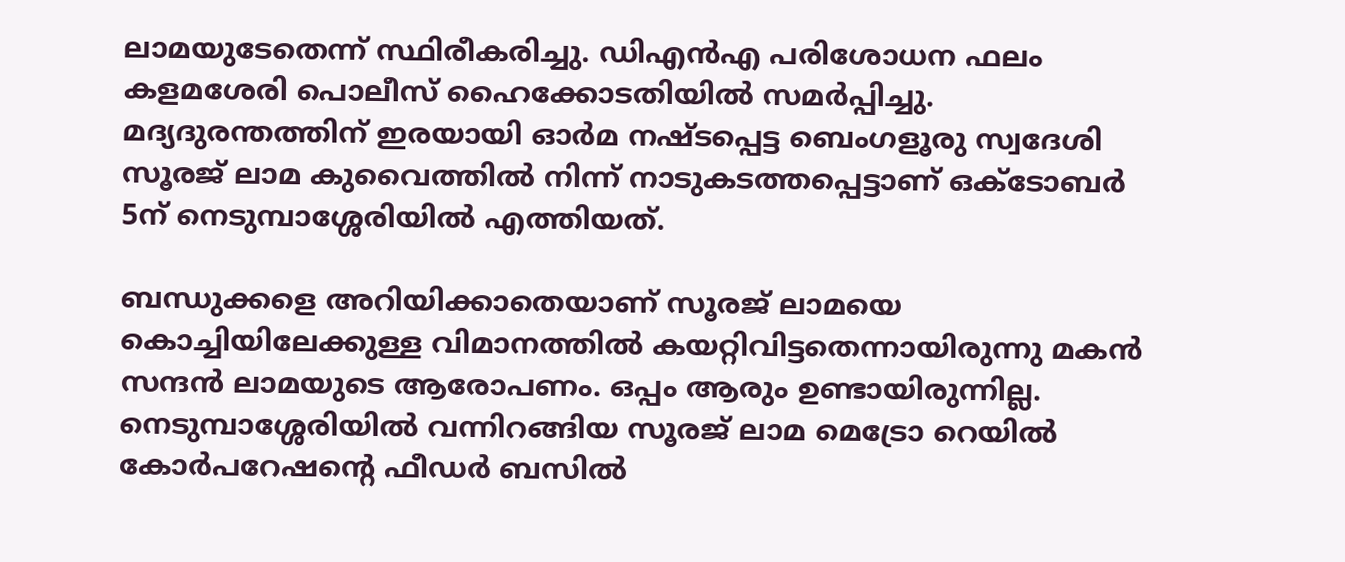ലാമയുടേതെന്ന് സ്ഥിരീകരിച്ചു. ഡിഎന്‍എ പരിശോധന ഫലം കളമശേരി പൊലീസ് ഹൈക്കോടതിയില്‍ സമര്‍പ്പിച്ചു.  മദ്യദുരന്തത്തിന് ഇരയായി ഓർമ നഷ്ടപ്പെട്ട ബെംഗളൂരു സ്വദേശി സൂരജ് ലാമ കുവൈത്തില്‍ നിന്ന് നാടുകടത്തപ്പെട്ടാണ് ഒക്ടോബര്‍ 5ന് നെടുമ്പാശ്ശേരിയില്‍ എത്തിയത്.

ബന്ധുക്കളെ അറിയിക്കാതെയാണ് സൂരജ് ലാമയെ കൊച്ചിയിലേക്കുള്ള വിമാനത്തില്‍ കയറ്റിവിട്ടതെന്നായിരുന്നു മകന്‍ സന്ദന്‍ ലാമയുടെ ആരോപണം. ഒപ്പം ആരും ഉണ്ടായിരുന്നില്ല.  നെടുമ്പാശ്ശേരിയില്‍ വന്നിറങ്ങിയ സൂരജ് ലാമ മെട്രോ റെയിൽ കോർപറേഷന്‍റെ ഫീഡർ ബസിൽ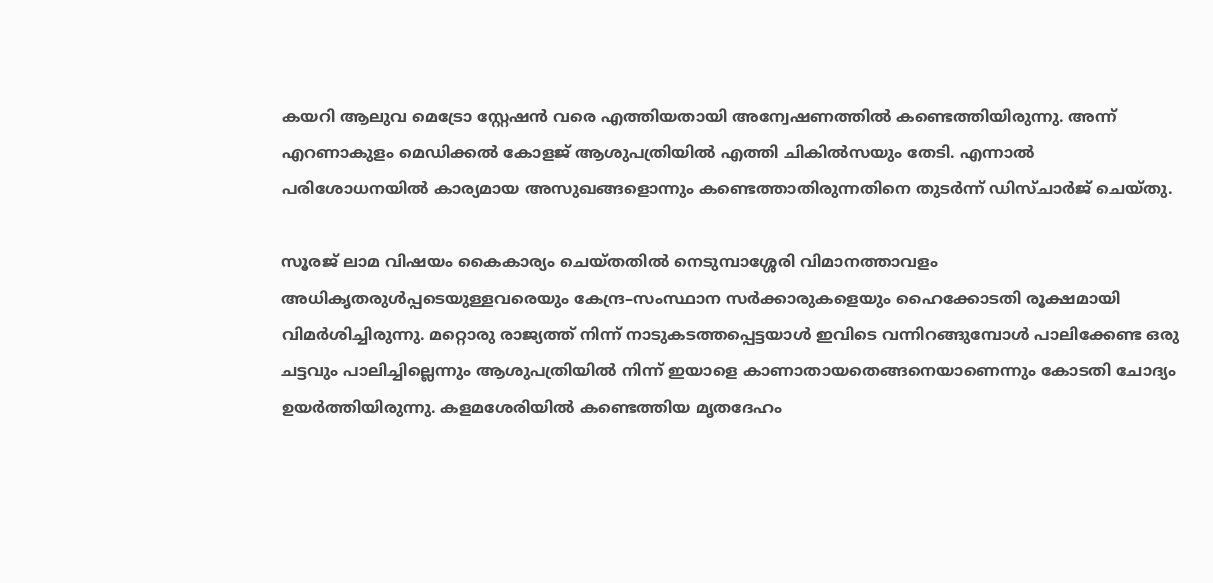കയറി ആലുവ മെട്രോ സ്റ്റേഷൻ വരെ എത്തിയതായി അന്വേഷണത്തില്‍ കണ്ടെത്തിയിരുന്നു. അന്ന് എറണാകുളം മെഡിക്കല്‍ കോളജ് ആശുപത്രിയില്‍ എത്തി ചികില്‍സയും തേടി. എന്നാല്‍ പരിശോധനയില്‍ കാര്യമായ അസുഖങ്ങളൊന്നും കണ്ടെത്താതിരുന്നതിനെ തുടര്‍ന്ന് ഡിസ്ചാര്‍ജ് ചെയ്തു.

സൂരജ് ലാമ വിഷയം കൈകാര്യം ചെയ്തതില്‍ നെടുമ്പാശ്ശേരി വിമാനത്താവളം  അധികൃതരുള്‍പ്പടെയുള്ളവരെയും കേന്ദ്ര–സംസ്ഥാന സര്‍ക്കാരുകളെയും ഹൈക്കോടതി രൂക്ഷമായി വിമര്‍ശിച്ചിരുന്നു. മറ്റൊരു രാജ്യത്ത് നിന്ന് നാടുകടത്തപ്പെട്ടയാള്‍ ഇവിടെ വന്നിറങ്ങുമ്പോള്‍ പാലിക്കേണ്ട ഒരു ചട്ടവും പാലിച്ചില്ലെന്നും ആശുപത്രിയില്‍ നിന്ന് ഇയാളെ കാണാതായതെങ്ങനെയാണെന്നും കോടതി ചോദ്യം ഉയര്‍ത്തിയിരുന്നു. കളമശേരിയില്‍ കണ്ടെത്തിയ മൃതദേഹം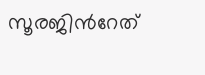സൂരജിന്‍റേത്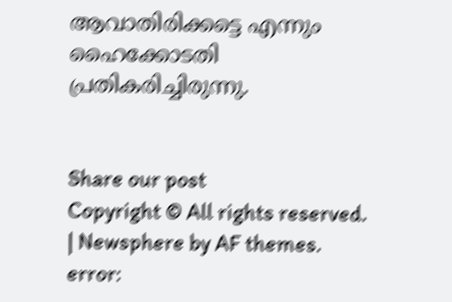ആവാതിരിക്കട്ടെ എന്നും ഹൈക്കോടതി പ്രതികരിച്ചിരുന്നു.


Share our post
Copyright © All rights reserved. | Newsphere by AF themes.
error: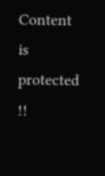Content is protected !!